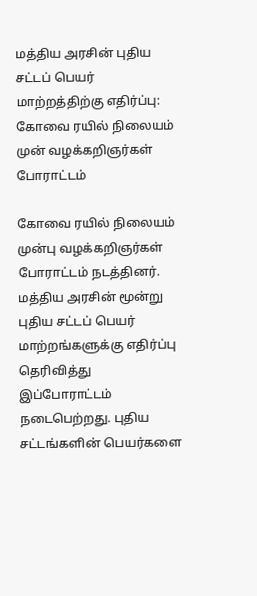மத்திய அரசின் புதிய சட்டப் பெயர் மாற்றத்திற்கு எதிர்ப்பு: கோவை ரயில் நிலையம் முன் வழக்கறிஞர்கள் போராட்டம்

கோவை ரயில் நிலையம் முன்பு வழக்கறிஞர்கள் போராட்டம் நடத்தினர். மத்திய அரசின் மூன்று புதிய சட்டப் பெயர் மாற்றங்களுக்கு எதிர்ப்பு தெரிவித்து இப்போராட்டம் நடைபெற்றது. புதிய சட்டங்களின் பெயர்களை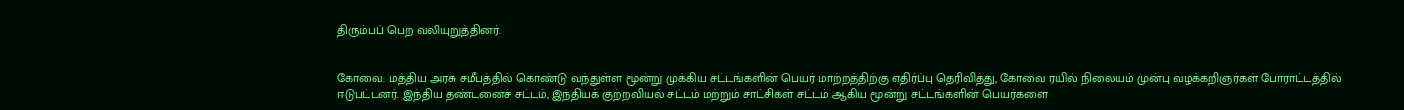திரும்பப் பெற வலியுறுத்தினர்.


கோவை: மத்திய அரசு சமீபத்தில் கொண்டு வந்துள்ள மூன்று முக்கிய சட்டங்களின் பெயர் மாற்றத்திற்கு எதிர்ப்பு தெரிவித்து, கோவை ரயில் நிலையம் முன்பு வழக்கறிஞர்கள் போராட்டத்தில் ஈடுபட்டனர். இந்திய தண்டனைச் சட்டம், இந்தியக் குற்றவியல் சட்டம் மற்றும் சாட்சிகள் சட்டம் ஆகிய மூன்று சட்டங்களின் பெயர்களை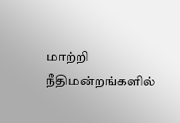மாற்றி நீதிமன்றங்களில்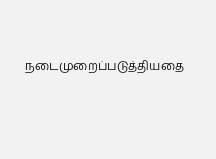நடைமுறைப்படுத்தியதை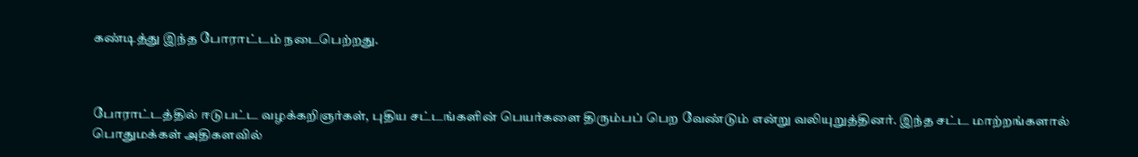கண்டித்து இந்த போராட்டம் நடைபெற்றது.



போராட்டத்தில் ஈடுபட்ட வழக்கறிஞர்கள், புதிய சட்டங்களின் பெயர்களை திரும்பப் பெற வேண்டும் என்று வலியுறுத்தினர். இந்த சட்ட மாற்றங்களால் பொதுமக்கள் அதிகளவில்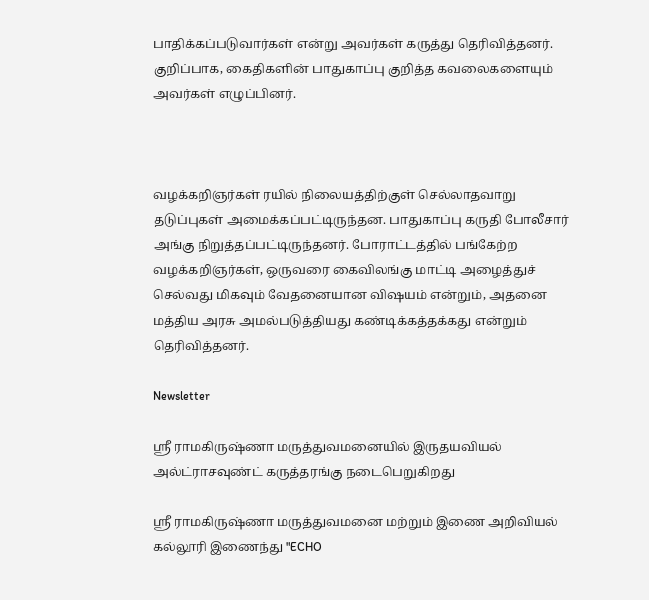பாதிக்கப்படுவார்கள் என்று அவர்கள் கருத்து தெரிவித்தனர். குறிப்பாக, கைதிகளின் பாதுகாப்பு குறித்த கவலைகளையும் அவர்கள் எழுப்பினர்.



வழக்கறிஞர்கள் ரயில் நிலையத்திற்குள் செல்லாதவாறு தடுப்புகள் அமைக்கப்பட்டிருந்தன. பாதுகாப்பு கருதி போலீசார் அங்கு நிறுத்தப்பட்டிருந்தனர். போராட்டத்தில் பங்கேற்ற வழக்கறிஞர்கள், ஒருவரை கைவிலங்கு மாட்டி அழைத்துச் செல்வது மிகவும் வேதனையான விஷயம் என்றும், அதனை மத்திய அரசு அமல்படுத்தியது கண்டிக்கத்தக்கது என்றும் தெரிவித்தனர்.

Newsletter

ஶ்ரீ ராமகிருஷ்ணா மருத்துவமனையில் இருதயவியல் அல்ட்ராசவுண்ட் கருத்தரங்கு நடைபெறுகிறது

ஶ்ரீ ராமகிருஷ்ணா மருத்துவமனை மற்றும் இணை அறிவியல் கல்லூரி இணைந்து "ECHO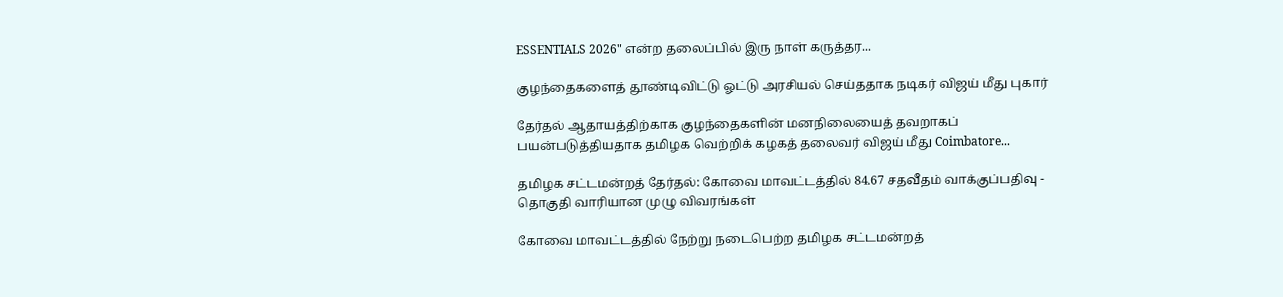ESSENTIALS 2026" என்ற தலைப்பில் இரு நாள் கருத்தர...

குழந்தைகளைத் தூண்டிவிட்டு ஓட்டு அரசியல் செய்ததாக நடிகர் விஜய் மீது புகார்

தேர்தல் ஆதாயத்திற்காக குழந்தைகளின் மனநிலையைத் தவறாகப் பயன்படுத்தியதாக தமிழக வெற்றிக் கழகத் தலைவர் விஜய் மீது Coimbatore...

தமிழக சட்டமன்றத் தேர்தல்: கோவை மாவட்டத்தில் 84.67 சதவீதம் வாக்குப்பதிவு - தொகுதி வாரியான முழு விவரங்கள்

கோவை மாவட்டத்தில் நேற்று நடைபெற்ற தமிழக சட்டமன்றத்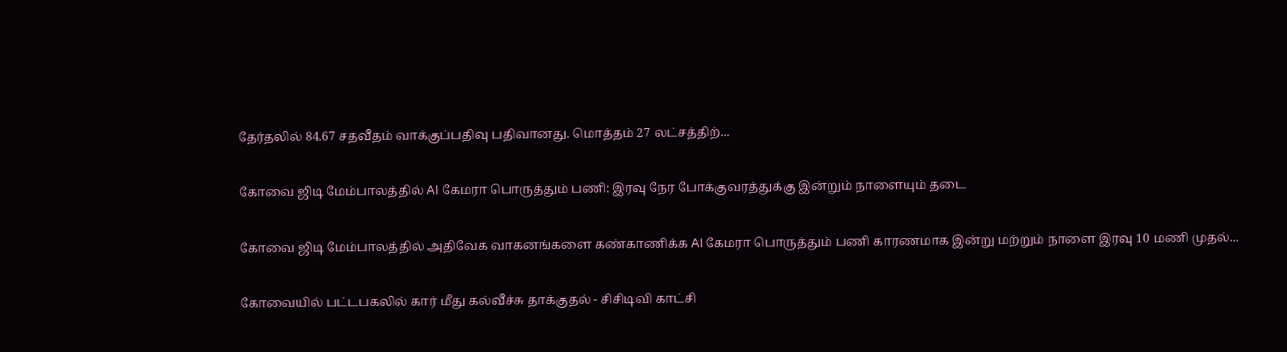தேர்தலில் 84.67 சதவீதம் வாக்குப்பதிவு பதிவானது. மொத்தம் 27 லட்சத்திற்...

கோவை ஜிடி மேம்பாலத்தில் AI கேமரா பொருத்தும் பணி: இரவு நேர போக்குவரத்துக்கு இன்றும் நாளையும் தடை

கோவை ஜிடி மேம்பாலத்தில் அதிவேக வாகனங்களை கண்காணிக்க AI கேமரா பொருத்தும் பணி காரணமாக இன்று மற்றும் நாளை இரவு 10 மணி முதல்...

கோவையில் பட்டபகலில் கார் மீது கல்வீச்சு தாக்குதல் - சிசிடிவி காட்சி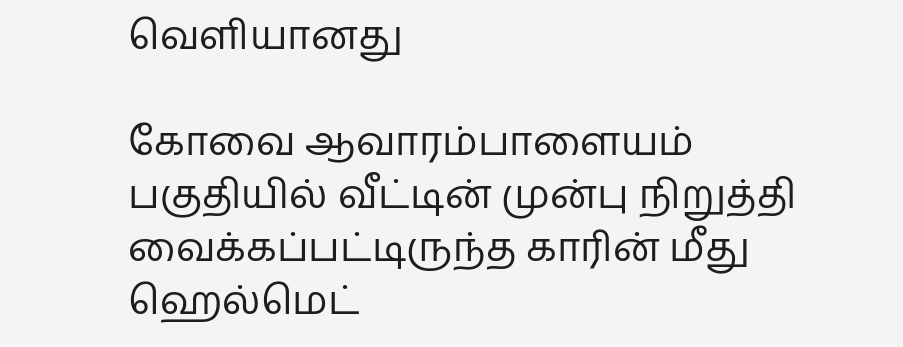வெளியானது

கோவை ஆவாரம்பாளையம் பகுதியில் வீட்டின் முன்பு நிறுத்தி வைக்கப்பட்டிருந்த காரின் மீது ஹெல்மெட்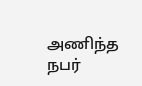அணிந்த நபர்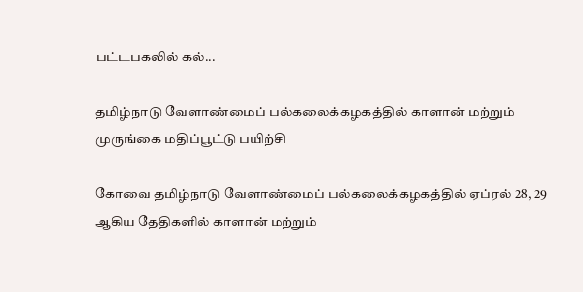பட்டபகலில் கல்...

தமிழ்நாடு வேளாண்மைப் பல்கலைக்கழகத்தில் காளான் மற்றும் முருங்கை மதிப்பூட்டு பயிற்சி

கோவை தமிழ்நாடு வேளாண்மைப் பல்கலைக்கழகத்தில் ஏப்ரல் 28, 29 ஆகிய தேதிகளில் காளான் மற்றும்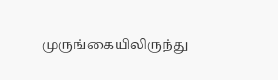முருங்கையிலிருந்து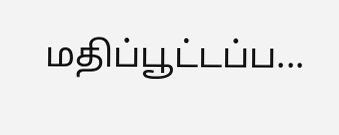மதிப்பூட்டப்ப...